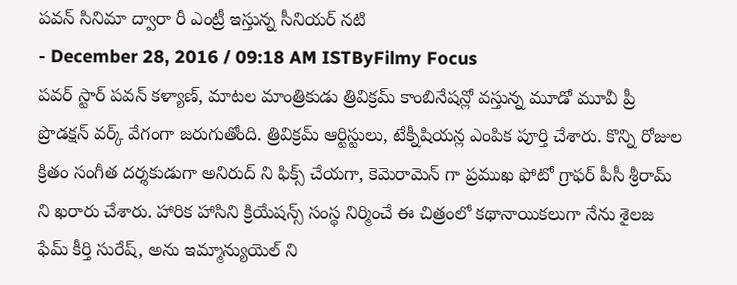పవన్ సినిమా ద్వారా రీ ఎంట్రీ ఇస్తున్న సీనియర్ నటి
- December 28, 2016 / 09:18 AM ISTByFilmy Focus
పవర్ స్టార్ పవన్ కళ్యాణ్, మాటల మాంత్రికుడు త్రివిక్రమ్ కాంబినేషన్లో వస్తున్న మూడో మూవీ ప్రీ ప్రొడక్షన్ వర్క్ వేగంగా జరుగుతోంది. త్రివిక్రమ్ ఆర్టిస్టులు, టేక్నీషియన్ల ఎంపిక పూర్తి చేశారు. కొన్ని రోజుల క్రితం సంగీత దర్శకుడుగా అనిరుద్ ని ఫిక్స్ చేయగా, కెమెరామెన్ గా ప్రముఖ ఫోటో గ్రాఫర్ పీసీ శ్రీరామ్ ని ఖరారు చేశారు. హారిక హాసిని క్రియేషన్స్ సంస్థ నిర్మించే ఈ చిత్రంలో కథానాయికలుగా నేను శైలజ ఫేమ్ కీర్తి సురేష్, అను ఇమ్మాన్యుయెల్ ని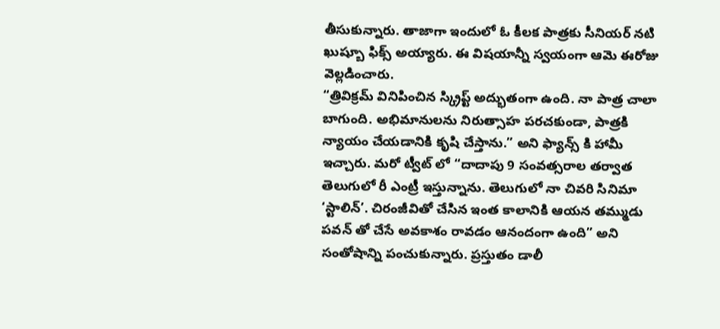తీసుకున్నారు. తాజాగా ఇందులో ఓ కీలక పాత్రకు సీనియర్ నటి ఖుష్బూ ఫిక్స్ అయ్యారు. ఈ విషయాన్నీ స్వయంగా ఆమె ఈరోజు వెల్లడించారు.
“త్రివిక్రమ్ వినిపించిన స్క్రిప్ట్ అద్భుతంగా ఉంది. నా పాత్ర చాలా బాగుంది. అభిమానులను నిరుత్సాహ పరచకుండా, పాత్రకి న్యాయం చేయడానికి కృషి చేస్తాను.” అని ఫ్యాన్స్ కి హామీ ఇచ్చారు. మరో ట్వీట్ లో “దాదాపు 9 సంవత్సరాల తర్వాత తెలుగులో రీ ఎంట్రీ ఇస్తున్నాను. తెలుగులో నా చివరి సినిమా ‘స్టాలిన్’. చిరంజీవితో చేసిన ఇంత కాలానికి ఆయన తమ్ముడు పవన్ తో చేసే అవకాశం రావడం ఆనందంగా ఉంది” అని సంతోషాన్ని పంచుకున్నారు. ప్రస్తుతం డాలీ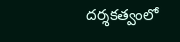దర్శకత్వంలో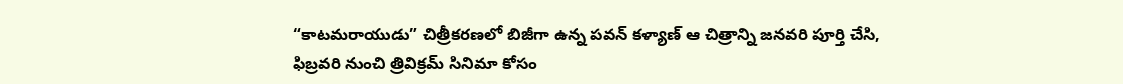“కాటమరాయుడు” చిత్రీకరణలో బిజీగా ఉన్న పవన్ కళ్యాణ్ ఆ చిత్రాన్ని జనవరి పూర్తి చేసి, ఫిబ్రవరి నుంచి త్రివిక్రమ్ సినిమా కోసం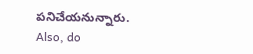పనిచేయనున్నారు.
Also, do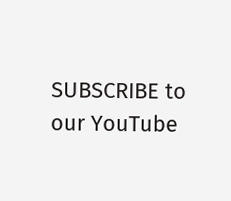SUBSCRIBE to our YouTube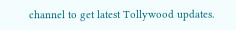channel to get latest Tollywood updates.